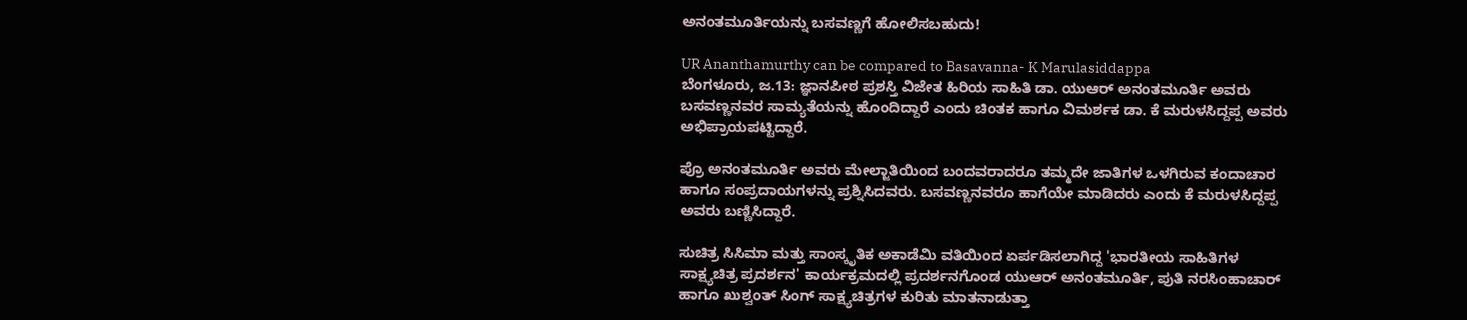ಅನಂತಮೂರ್ತಿಯನ್ನು ಬಸವಣ್ಣಗೆ ಹೋಲಿಸಬಹುದು!

UR Ananthamurthy can be compared to Basavanna- K Marulasiddappa
ಬೆಂಗಳೂರು, ಜ.13: ಜ್ಞಾನಪೀಠ ಪ್ರಶಸ್ತಿ ವಿಜೇತ ಹಿರಿಯ ಸಾಹಿತಿ ಡಾ. ಯುಆರ್ ಅನಂತಮೂರ್ತಿ ಅವರು ಬಸವಣ್ಣನವರ ಸಾಮ್ಯತೆಯನ್ನು ಹೊಂದಿದ್ದಾರೆ ಎಂದು ಚಿಂತಕ ಹಾಗೂ ವಿಮರ್ಶಕ ಡಾ. ಕೆ ಮರುಳಸಿದ್ದಪ್ಪ ಅವರು ಅಭಿಪ್ರಾಯಪಟ್ಟಿದ್ದಾರೆ.

ಪ್ರೊ ಅನಂತಮೂರ್ತಿ ಅವರು ಮೇಲ್ಜಾತಿಯಿಂದ ಬಂದವರಾದರೂ ತಮ್ಮದೇ ಜಾತಿಗಳ ಒಳಗಿರುವ ಕಂದಾಚಾರ ಹಾಗೂ ಸಂಪ್ರದಾಯಗಳನ್ನು ಪ್ರಶ್ನಿಸಿದವರು. ಬಸವಣ್ಣನವರೂ ಹಾಗೆಯೇ ಮಾಡಿದರು ಎಂದು ಕೆ ಮರುಳಸಿದ್ದಪ್ಪ ಅವರು ಬಣ್ಣಿಸಿದ್ದಾರೆ.

ಸುಚಿತ್ರ ಸಿಸಿಮಾ ಮತ್ತು ಸಾಂಸ್ಕೃತಿಕ ಅಕಾಡೆಮಿ ವತಿಯಿಂದ ಏರ್ಪಡಿಸಲಾಗಿದ್ದ 'ಭಾರತೀಯ ಸಾಹಿತಿಗಳ ಸಾಕ್ಷ್ಯಚಿತ್ರ ಪ್ರದರ್ಶನ' ಕಾರ್ಯಕ್ರಮದಲ್ಲಿ ಪ್ರದರ್ಶನಗೊಂಡ ಯುಆರ್ ಅನಂತಮೂರ್ತಿ, ಪುತಿ ನರಸಿಂಹಾಚಾರ್ ಹಾಗೂ ಖುಶ್ವಂತ್ ಸಿಂಗ್ ಸಾಕ್ಷ್ಯಚಿತ್ರಗಳ ಕುರಿತು ಮಾತನಾಡುತ್ತಾ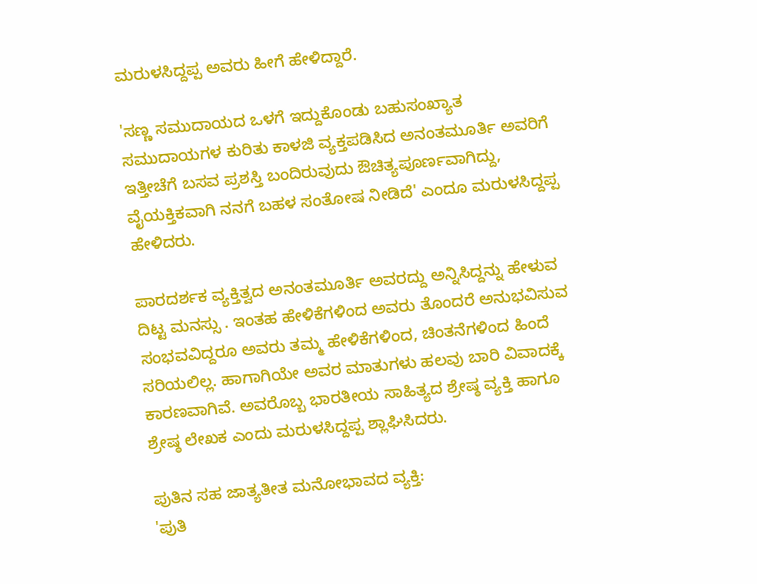ಮರುಳಸಿದ್ದಪ್ಪ ಅವರು ಹೀಗೆ ಹೇಳಿದ್ದಾರೆ.

'ಸಣ್ಣ ಸಮುದಾಯದ ಒಳಗೆ ಇದ್ದುಕೊಂಡು ಬಹುಸಂಖ್ಯಾತ ಸಮುದಾಯಗಳ ಕುರಿತು ಕಾಳಜಿ ವ್ಯಕ್ತಪಡಿಸಿದ ಅನಂತಮೂರ್ತಿ ಅವರಿಗೆ ಇತ್ತೀಚೆಗೆ ಬಸವ ಪ್ರಶಸ್ತಿ ಬಂದಿರುವುದು ಔಚಿತ್ಯಪೂರ್ಣವಾಗಿದ್ದು, ವೈಯಕ್ತಿಕವಾಗಿ ನನಗೆ ಬಹಳ ಸಂತೋಷ ನೀಡಿದೆ' ಎಂದೂ ಮರುಳಸಿದ್ದಪ್ಪ ಹೇಳಿದರು.

ಪಾರದರ್ಶಕ ವ್ಯಕ್ತಿತ್ವದ ಅನಂತಮೂರ್ತಿ ಅವರದ್ದು ಅನ್ನಿಸಿದ್ದನ್ನು ಹೇಳುವ ದಿಟ್ಟ ಮನಸ್ಸು . ಇಂತಹ ಹೇಳಿಕೆಗಳಿಂದ ಅವರು ತೊಂದರೆ ಅನುಭವಿಸುವ ಸಂಭವವಿದ್ದರೂ ಅವರು ತಮ್ಮ ಹೇಳಿಕೆಗಳಿಂದ, ಚಿಂತನೆಗಳಿಂದ ಹಿಂದೆ ಸರಿಯಲಿಲ್ಲ. ಹಾಗಾಗಿಯೇ ಅವರ ಮಾತುಗಳು ಹಲವು ಬಾರಿ ವಿವಾದಕ್ಕೆ ಕಾರಣವಾಗಿವೆ. ಅವರೊಬ್ಬ ಭಾರತೀಯ ಸಾಹಿತ್ಯದ ಶ್ರೇಷ್ಠ ವ್ಯಕ್ತಿ ಹಾಗೂ ಶ್ರೇಷ್ಠ ಲೇಖಕ ಎಂದು ಮರುಳಸಿದ್ದಪ್ಪ ಶ್ಲಾಘಿಸಿದರು.

ಪುತಿನ ಸಹ ಜಾತ್ಯತೀತ ಮನೋಭಾವದ ವ್ಯಕ್ತಿ:
'ಪುತಿ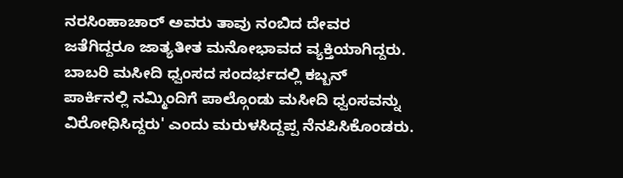ನರಸಿಂಹಾಚಾರ್ ಅವರು ತಾವು ನಂಬಿದ ದೇವರ ಜತೆಗಿದ್ದರೂ ಜಾತ್ಯತೀತ ಮನೋಭಾವದ ವ್ಯಕ್ತಿಯಾಗಿದ್ದರು. ಬಾಬರಿ ಮಸೀದಿ ಧ್ವಂಸದ ಸಂದರ್ಭದಲ್ಲಿ ಕಬ್ಬನ್ ಪಾರ್ಕಿನಲ್ಲಿ ನಮ್ಮಿಂದಿಗೆ ಪಾಲ್ಗೊಂಡು ಮಸೀದಿ ಧ್ವಂಸವನ್ನು ವಿರೋಧಿಸಿದ್ದರು' ಎಂದು ಮರುಳಸಿದ್ದಪ್ಪ ನೆನಪಿಸಿಕೊಂಡರು.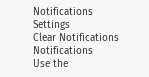Notifications
Settings
Clear Notifications
Notifications
Use the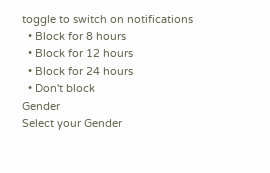toggle to switch on notifications
  • Block for 8 hours
  • Block for 12 hours
  • Block for 24 hours
  • Don't block
Gender
Select your Gender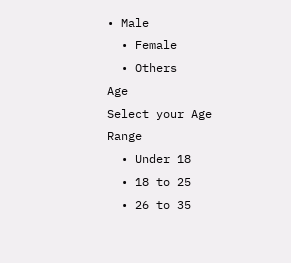• Male
  • Female
  • Others
Age
Select your Age Range
  • Under 18
  • 18 to 25
  • 26 to 35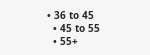• 36 to 45
  • 45 to 55
  • 55+